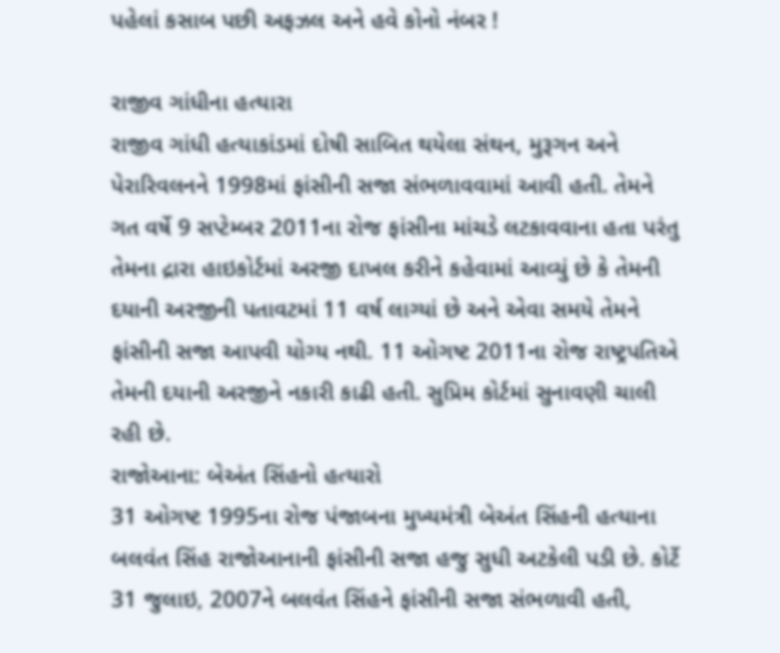પહેલાં કસાબ પછી અફઝલ અને હવે કોનો નંબર !

રાજીવ ગાંધીના હત્યારા
રાજીવ ગાંધી હત્યાકાંડમાં દોષી સાબિત થયેલા સંથન, મુરૂગન અને પેરારિવલનને 1998માં ફાંસીની સજા સંભળાવવામાં આવી હતી. તેમને ગત વર્ષે 9 સપ્ટેમ્બર 2011ના રોજ ફાંસીના માંચડે લટકાવવાના હતા પરંતુ તેમના દ્રારા હાઇકોર્ટમાં અરજી દાખલ કરીને કહેવામાં આવ્યું છે કે તેમની દયાની અરજીની પતાવટમાં 11 વર્ષ લાગ્યાં છે અને એવા સમયે તેમને ફાંસીની સજા આપવી યોગ્ય નથી. 11 ઓગષ્ટ 2011ના રોજ રાષ્ટ્રપતિએ તેમની દયાની અરજીને નકારી કાઢી હતી. સુપ્રિમ કોર્ટમાં સુનાવણી ચાલી રહી છે.
રાજોઆના: બેઅંત સિંહનો હત્યારો
31 ઓગષ્ટ 1995ના રોજ પંજાબના મુખ્યમંત્રી બેઅંત સિંહની હત્યાના બલવંત સિંહ રાજોઆનાની ફાંસીની સજા હજુ સુધી અટકેલી પડી છે. કોર્ટે 31 જુલાઇ, 2007ને બલવંત સિંહને ફાંસીની સજા સંભળાવી હતી,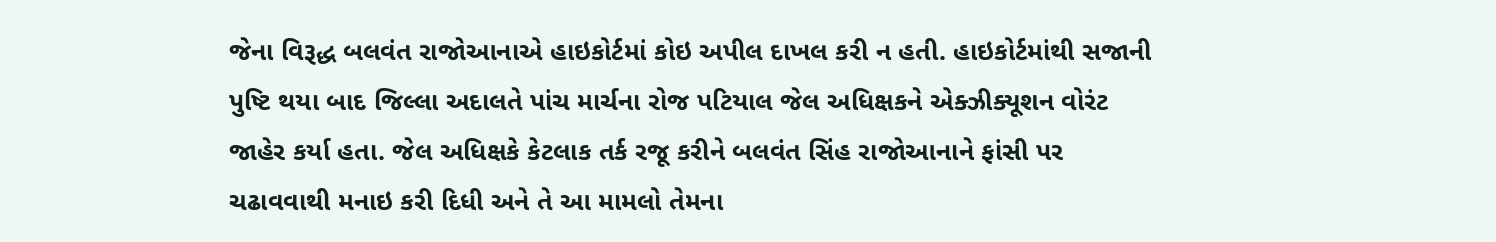જેના વિરૂદ્ધ બલવંત રાજોઆનાએ હાઇકોર્ટમાં કોઇ અપીલ દાખલ કરી ન હતી. હાઇકોર્ટમાંથી સજાની પુષ્ટિ થયા બાદ જિલ્લા અદાલતે પાંચ માર્ચના રોજ પટિયાલ જેલ અધિક્ષકને એક્ઝીક્યૂશન વોરંટ જાહેર કર્યા હતા. જેલ અધિક્ષકે કેટલાક તર્ક રજૂ કરીને બલવંત સિંહ રાજોઆનાને ફાંસી પર ચઢાવવાથી મનાઇ કરી દિધી અને તે આ મામલો તેમના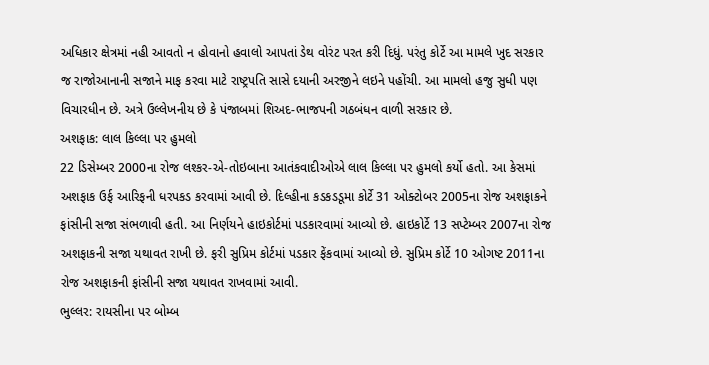અધિકાર ક્ષેત્રમાં નહી આવતો ન હોવાનો હવાલો આપતાં ડેથ વોરંટ પરત કરી દિધું. પરંતુ કોર્ટે આ મામલે ખુદ સરકાર જ રાજોઆનાની સજાને માફ કરવા માટે રાષ્ટ્રપતિ સાસે દયાની અરજીને લઇને પહોંચી. આ મામલો હજુ સુધી પણ વિચારધીન છે. અત્રે ઉલ્લેખનીય છે કે પંજાબમાં શિઅદ-ભાજપની ગઠબંધન વાળી સરકાર છે.
અશફાક: લાલ કિલ્લા પર હુમલો
22 ડિસેમ્બર 2000ના રોજ લશ્કર-એ-તોઇબાના આતંકવાદીઓએ લાલ કિલ્લા પર હુમલો કર્યો હતો. આ કેસમાં અશફાક ઉર્ફ આરિફની ધરપકડ કરવામાં આવી છે. દિલ્હીના કડકડડૂમા કોર્ટે 31 ઓક્ટોબર 2005ના રોજ અશફાકને ફાંસીની સજા સંભળાવી હતી. આ નિર્ણયને હાઇકોર્ટમાં પડકારવામાં આવ્યો છે. હાઇકોર્ટે 13 સપ્ટેમ્બર 2007ના રોજ અશફાકની સજા યથાવત રાખી છે. ફરી સુપ્રિમ કોર્ટમાં પડકાર ફેંકવામાં આવ્યો છે. સુપ્રિમ કોર્ટે 10 ઓગષ્ટ 2011ના રોજ અશફાકની ફાંસીની સજા યથાવત રાખવામાં આવી.
ભુલ્લર: રાયસીના પર બોમ્બ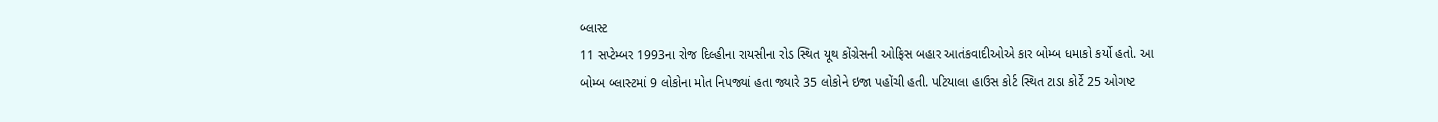બ્લાસ્ટ
11 સપ્ટેમ્બર 1993ના રોજ દિલ્હીના રાયસીના રોડ સ્થિત યૂથ કોંગ્રેસની ઓફિસ બહાર આતંકવાદીઓએ કાર બોમ્બ ધમાકો કર્યો હતો. આ બોમ્બ બ્લાસ્ટમાં 9 લોકોના મોત નિપજ્યાં હતા જ્યારે 35 લોકોને ઇજા પહોંચી હતી. પટિયાલા હાઉસ કોર્ટ સ્થિત ટાડા કોર્ટે 25 ઓગષ્ટ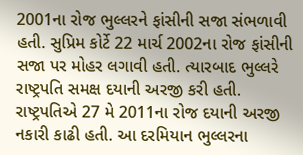2001ના રોજ ભુલ્લરને ફાંસીની સજા સંભળાવી હતી. સુપ્રિમ કોર્ટે 22 માર્ચ 2002ના રોજ ફાંસીની સજા પર મોહર લગાવી હતી. ત્યારબાદ ભુલ્લરે રાષ્ટ્રપતિ સમક્ષ દયાની અરજી કરી હતી. રાષ્ટ્રપતિએ 27 મે 2011ના રોજ દયાની અરજી નકારી કાઢી હતી. આ દરમિયાન ભુલ્લરના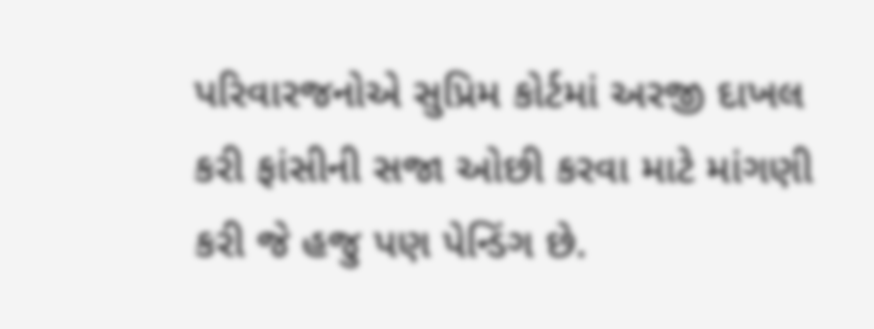પરિવારજનોએ સુપ્રિમ કોર્ટમાં અરજી દાખલ કરી ફાંસીની સજા ઓછી કરવા માટે માંગણી કરી જે હજુ પણ પેન્ડિંગ છે.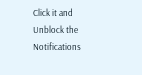Click it and Unblock the Notifications